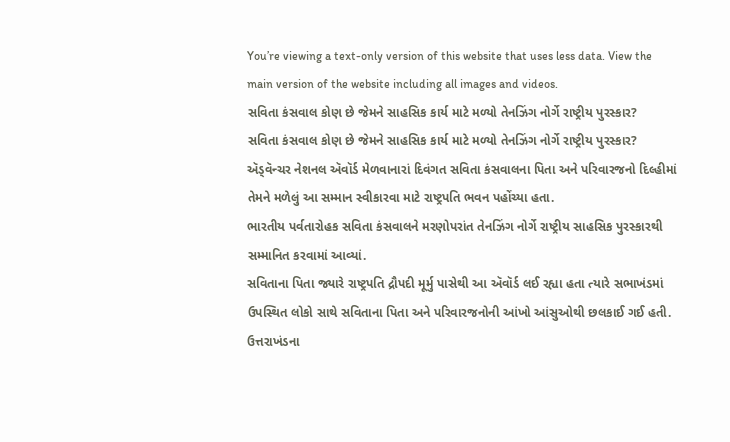You’re viewing a text-only version of this website that uses less data. View the main version of the website including all images and videos.
સવિતા કંસવાલ કોણ છે જેમને સાહસિક કાર્ય માટે મળ્યો તેનઝિંગ નોર્ગે રાષ્ટ્રીય પુરસ્કાર?
સવિતા કંસવાલ કોણ છે જેમને સાહસિક કાર્ય માટે મળ્યો તેનઝિંગ નોર્ગે રાષ્ટ્રીય પુરસ્કાર?
ઍડ્વૅન્ચર નેશનલ ઍવૉર્ડ મેળવાનારાં દિવંગત સવિતા કંસવાલના પિતા અને પરિવારજનો દિલ્હીમાં તેમને મળેલું આ સમ્માન સ્વીકારવા માટે રાષ્ટ્રપતિ ભવન પહોંચ્યા હતા.
ભારતીય પર્વતારોહક સવિતા કંસવાલને મરણોપરાંત તેનઝિંગ નોર્ગે રાષ્ટ્રીય સાહસિક પુરસ્કારથી સમ્માનિત કરવામાં આવ્યાં.
સવિતાના પિતા જ્યારે રાષ્ટ્રપતિ દ્રૌપદી મૂર્મુ પાસેથી આ ઍવૉર્ડ લઈ રહ્યા હતા ત્યારે સભાખંડમાં ઉપસ્થિત લોકો સાથે સવિતાના પિતા અને પરિવારજનોની આંખો આંસુઓથી છલકાઈ ગઈ હતી.
ઉત્તરાખંડના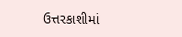ઉત્તરકાશીમાં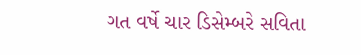ગત વર્ષે ચાર ડિસેમ્બરે સવિતા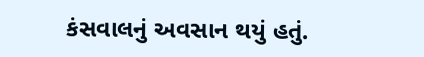કંસવાલનું અવસાન થયું હતું.